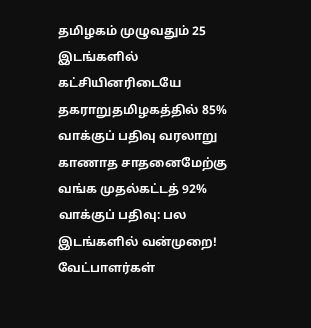தமிழகம் முழுவதும் 25 இடங்களில் கட்சியினரிடையே தகராறுதமிழகத்தில் 85% வாக்குப் பதிவு வரலாறு காணாத சாதனைமேற்கு வங்க முதல்கட்டத் 92% வாக்குப் பதிவு: பல இடங்களில் வன்முறை! வேட்பாளர்கள்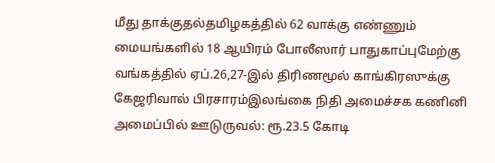மீது தாக்குதல்தமிழகத்தில் 62 வாக்கு எண்ணும் மையங்களில் 18 ஆயிரம் போலீஸார் பாதுகாப்புமேற்கு வங்கத்தில் ஏப்.26,27-இல் திரிணமூல் காங்கிரஸுக்கு கேஜரிவால் பிரசாரம்இலங்கை நிதி அமைச்சக கணினி அமைப்பில் ஊடுருவல்: ரூ.23.5 கோடி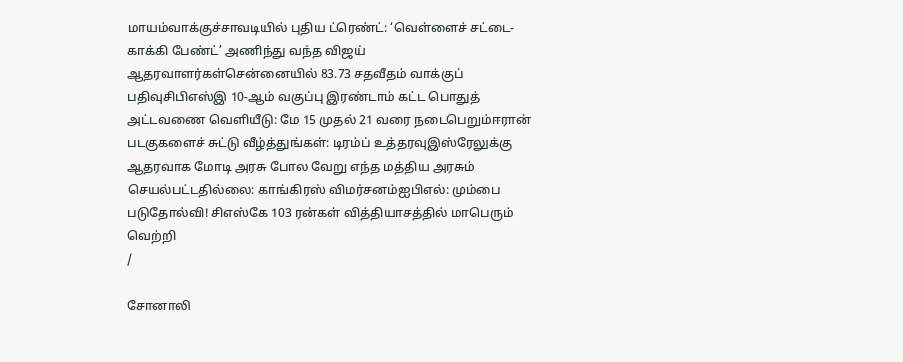மாயம்வாக்குச்சாவடியில் புதிய ட்ரெண்ட்: ‘வெள்ளைச் சட்டை- காக்கி பேண்ட்’ அணிந்து வந்த விஜய் ஆதரவாளர்கள்சென்னையில் 83.73 சதவீதம் வாக்குப் பதிவுசிபிஎஸ்இ 10-ஆம் வகுப்பு இரண்டாம் கட்ட பொதுத் அட்டவணை வெளியீடு: மே 15 முதல் 21 வரை நடைபெறும்ஈரான் படகுகளைச் சுட்டு வீழ்த்துங்கள்: டிரம்ப் உத்தரவுஇஸ்ரேலுக்கு ஆதரவாக மோடி அரசு போல வேறு எந்த மத்திய அரசும் செயல்பட்டதில்லை: காங்கிரஸ் விமர்சனம்ஐபிஎல்: மும்பை படுதோல்வி! சிஎஸ்கே 103 ரன்கள் வித்தியாசத்தில் மாபெரும் வெற்றி
/

சோனாலி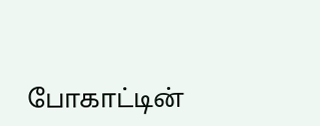போகாட்டின்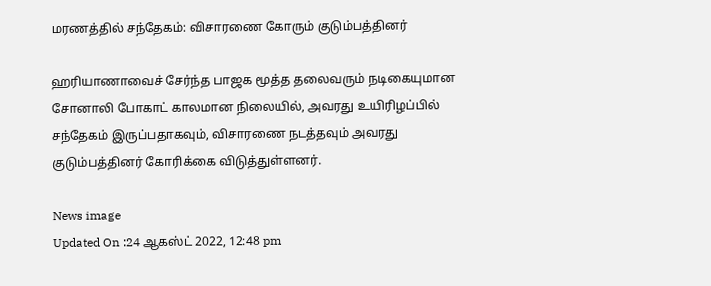மரணத்தில் சந்தேகம்: விசாரணை கோரும் குடும்பத்தினர்

ஹரியாணாவைச் சேர்ந்த பாஜக மூத்த தலைவரும் நடிகையுமான சோனாலி போகாட் காலமான நிலையில், அவரது உயிரிழப்பில் சந்தேகம் இருப்பதாகவும், விசாரணை நடத்தவும் அவரது குடும்பத்தினர் கோரிக்கை விடுத்துள்ளனர்.

News image
Updated On :24 ஆகஸ்ட் 2022, 12:48 pm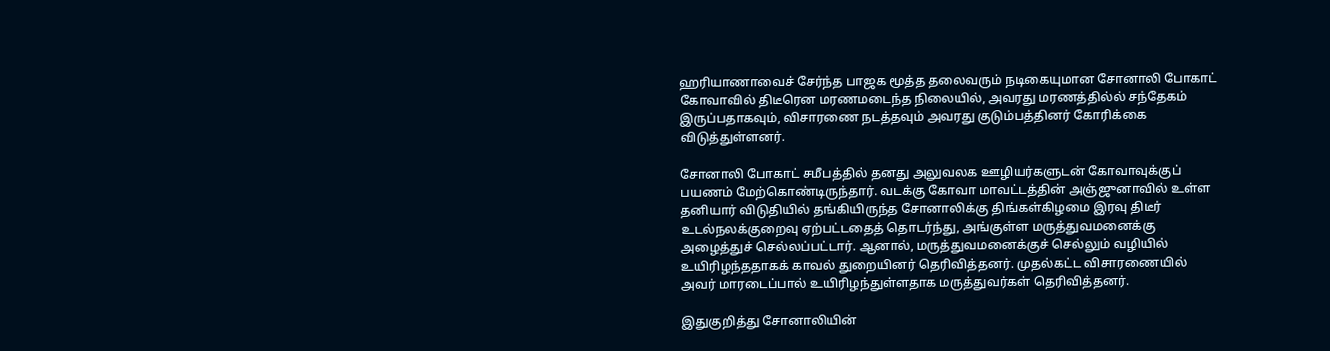ஹரியாணாவைச் சேர்ந்த பாஜக மூத்த தலைவரும் நடிகையுமான சோனாலி போகாட் கோவாவில் திடீரென மரணமடைந்த நிலையில், அவரது மரணத்தில்ல் சந்தேகம் இருப்பதாகவும், விசாரணை நடத்தவும் அவரது குடும்பத்தினர் கோரிக்கை விடுத்துள்ளனர்.

சோனாலி போகாட் சமீபத்தில் தனது அலுவலக ஊழியர்களுடன் கோவாவுக்குப் பயணம் மேற்கொண்டிருந்தார். வடக்கு கோவா மாவட்டத்தின் அஞ்ஜுனாவில் உள்ள தனியார் விடுதியில் தங்கியிருந்த சோனாலிக்கு திங்கள்கிழமை இரவு திடீர் உடல்நலக்குறைவு ஏற்பட்டதைத் தொடர்ந்து, அங்குள்ள மருத்துவமனைக்கு அழைத்துச் செல்லப்பட்டார். ஆனால், மருத்துவமனைக்குச் செல்லும் வழியில் உயிரிழந்ததாகக் காவல் துறையினர் தெரிவித்தனர். முதல்கட்ட விசாரணையில் அவர் மாரடைப்பால் உயிரிழந்துள்ளதாக மருத்துவர்கள் தெரிவித்தனர்.

இதுகுறித்து சோனாலியின்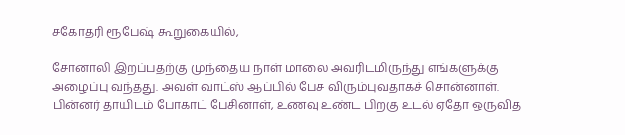சகோதரி ரூபேஷ் கூறுகையில்,

சோனாலி இறப்பதற்கு முந்தைய நாள் மாலை அவரிடமிருந்து எங்களுக்கு அழைப்பு வந்தது. அவள் வாட்ஸ் ஆப்பில் பேச விரும்புவதாகச் சொன்னாள். பின்னர் தாயிடம் போகாட் பேசினாள், உணவு உண்ட பிறகு உடல் ஏதோ ஒருவித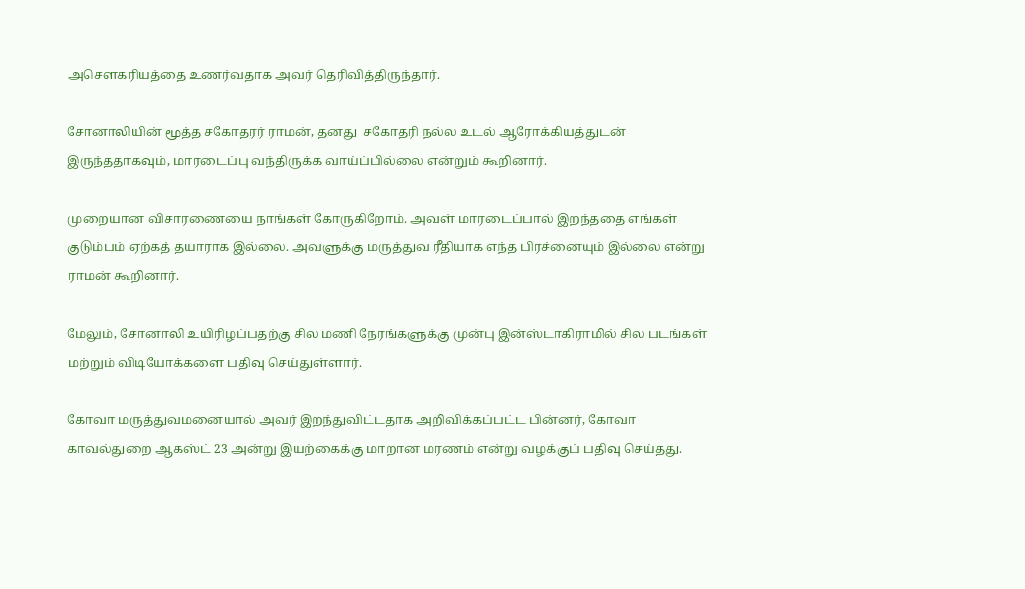அசௌகரியத்தை உணர்வதாக அவர் தெரிவித்திருந்தார்.

சோனாலியின் மூத்த சகோதரர் ராமன், தனது  சகோதரி நல்ல உடல் ஆரோக்கியத்துடன் இருந்ததாகவும், மாரடைப்பு வந்திருக்க வாய்ப்பில்லை என்றும் கூறினார்.

முறையான விசாரணையை நாங்கள் கோருகிறோம். அவள் மாரடைப்பால் இறந்ததை எங்கள் குடும்பம் ஏற்கத் தயாராக இல்லை. அவளுக்கு மருத்துவ ரீதியாக எந்த பிரச்னையும் இல்லை என்று ராமன் கூறினார்.

மேலும், சோனாலி உயிரிழப்பதற்கு சில மணி நேரங்களுக்கு முன்பு இன்ஸ்டாகிராமில் சில படங்கள் மற்றும் விடியோக்களை பதிவு செய்துள்ளார்.

கோவா மருத்துவமனையால் அவர் இறந்துவிட்டதாக அறிவிக்கப்பட்ட பின்னர், கோவா காவல்துறை ஆகஸ்ட் 23 அன்று இயற்கைக்கு மாறான மரணம் என்று வழக்குப் பதிவு செய்தது.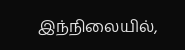இந்நிலையில்,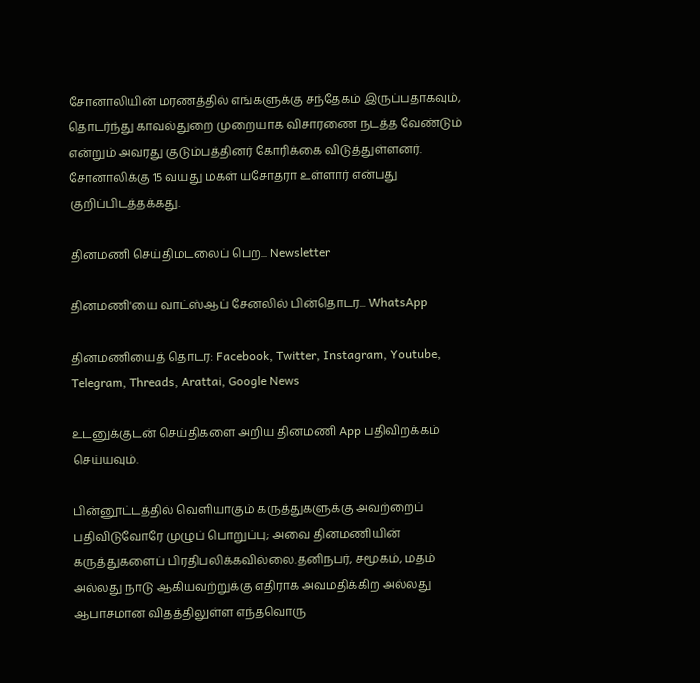சோனாலியின் மரணத்தில் எங்களுக்கு சந்தேகம் இருப்பதாகவும், தொடர்ந்து காவல்துறை முறையாக விசாரணை நடத்த வேண்டும் என்றும் அவரது குடும்பத்தினர் கோரிக்கை விடுத்துள்ளனர். சோனாலிக்கு 15 வயது மகள் யசோதரா உள்ளார் என்பது குறிப்பிடத்தக்கது.

தினமணி செய்திமடலைப் பெற... Newsletter

தினமணி'யை வாட்ஸ்ஆப் சேனலில் பின்தொடர... WhatsApp

தினமணியைத் தொடர: Facebook, Twitter, Instagram, Youtube, Telegram, Threads, Arattai, Google News

உடனுக்குடன் செய்திகளை அறிய தினமணி App பதிவிறக்கம் செய்யவும்.

பின்னூட்டத்தில் வெளியாகும் கருத்துகளுக்கு அவற்றைப் பதிவிடுவோரே முழுப் பொறுப்பு; அவை தினமணியின் கருத்துகளைப் பிரதிபலிக்கவில்லை.தனிநபர், சமூகம், மதம் அல்லது நாடு ஆகியவற்றுக்கு எதிராக அவமதிக்கிற அல்லது ஆபாசமான விதத்திலுள்ள எந்தவொரு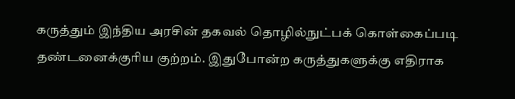கருத்தும் இந்திய அரசின் தகவல் தொழில்நுட்பக் கொள்கைப்படி தண்டனைக்குரிய குற்றம். இதுபோன்ற கருத்துகளுக்கு எதிராக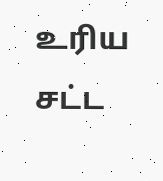உரிய சட்ட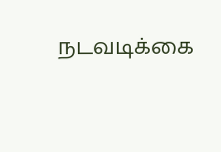நடவடிக்கை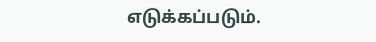எடுக்கப்படும்.